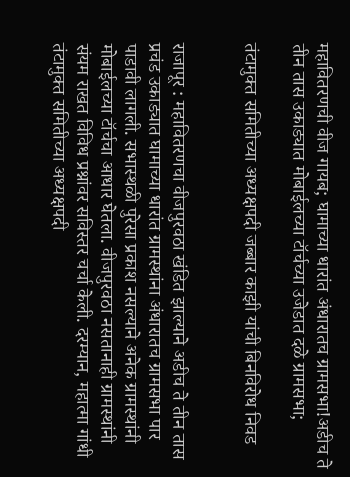महावितरणची वीज गायब; घामाच्या धारांत अंधारातच ग्रामसभा!अडीच ते तीन तास उकाड्यात मोबाईलच्या टॉर्चच्या उजेडात दळे ग्रामसभा;

तंटामुक्त समितीच्या अध्यक्षपदी जब्बार काझी यांची बिनविरोध निवड


राजापूर : महावितरणचा वीजपुरवठा खंडित झाल्याने अडीच ते तीन तास प्रचंड उकाड्यात घामाच्या धारांत ग्रामस्थांना अंधारातच ग्रामसभा पार पाडावी लागली. सभास्थळी पुरेसा प्रकाश नसल्याने अनेक ग्रामस्थांनी मोबाईलच्या टॉर्चचा आधार घेतला. वीजपुरवठा नसतानाही ग्रामस्थांनी संयम राखत विविध प्रश्नांवर सविस्तर चर्चा केली. दरम्यान, महात्मा गांधी तंटामुक्त समितीच्या अध्यक्षपदी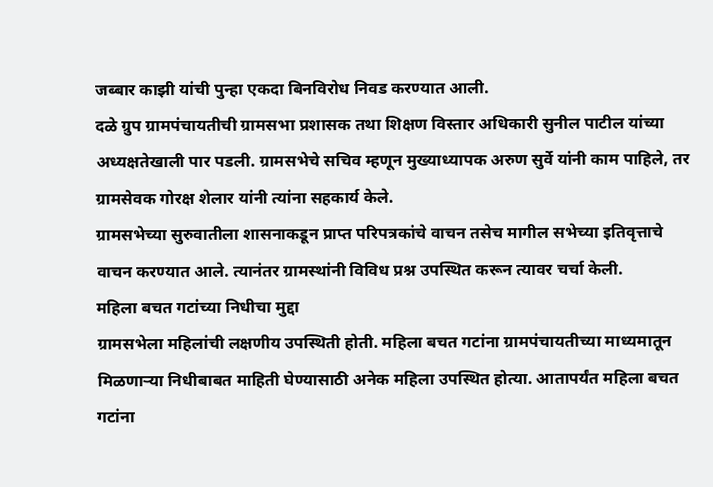जब्बार काझी यांची पुन्हा एकदा बिनविरोध निवड करण्यात आली.
दळे ग्रुप ग्रामपंचायतीची ग्रामसभा प्रशासक तथा शिक्षण विस्तार अधिकारी सुनील पाटील यांच्या अध्यक्षतेखाली पार पडली. ग्रामसभेचे सचिव म्हणून मुख्याध्यापक अरुण सुर्वे यांनी काम पाहिले, तर ग्रामसेवक गोरक्ष शेलार यांनी त्यांना सहकार्य केले.
ग्रामसभेच्या सुरुवातीला शासनाकडून प्राप्त परिपत्रकांचे वाचन तसेच मागील सभेच्या इतिवृत्ताचे वाचन करण्यात आले. त्यानंतर ग्रामस्थांनी विविध प्रश्न उपस्थित करून त्यावर चर्चा केली.
महिला बचत गटांच्या निधीचा मुद्दा
ग्रामसभेला महिलांची लक्षणीय उपस्थिती होती. महिला बचत गटांना ग्रामपंचायतीच्या माध्यमातून मिळणाऱ्या निधीबाबत माहिती घेण्यासाठी अनेक महिला उपस्थित होत्या. आतापर्यंत महिला बचत गटांना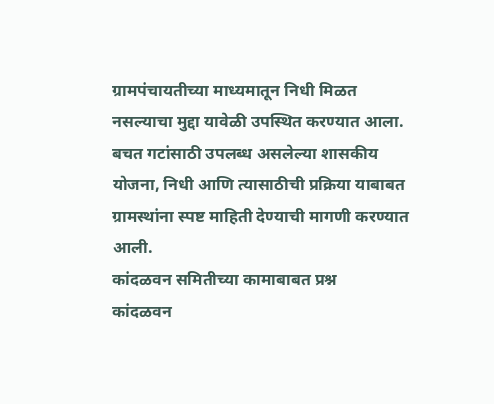ग्रामपंचायतीच्या माध्यमातून निधी मिळत नसल्याचा मुद्दा यावेळी उपस्थित करण्यात आला. बचत गटांसाठी उपलब्ध असलेल्या शासकीय योजना, निधी आणि त्यासाठीची प्रक्रिया याबाबत ग्रामस्थांना स्पष्ट माहिती देण्याची मागणी करण्यात आली.
कांदळवन समितीच्या कामाबाबत प्रश्न
कांदळवन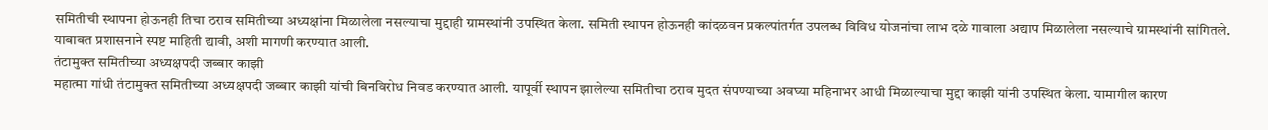समितीची स्थापना होऊनही तिचा ठराव समितीच्या अध्यक्षांना मिळालेला नसल्याचा मुद्दाही ग्रामस्थांनी उपस्थित केला. समिती स्थापन होऊनही कांदळवन प्रकल्पांतर्गत उपलब्ध विविध योजनांचा लाभ दळे गावाला अद्याप मिळालेला नसल्याचे ग्रामस्थांनी सांगितले. याबाबत प्रशासनाने स्पष्ट माहिती द्यावी, अशी मागणी करण्यात आली.
तंटामुक्त समितीच्या अध्यक्षपदी जब्बार काझी
महात्मा गांधी तंटामुक्त समितीच्या अध्यक्षपदी जब्बार काझी यांची बिनविरोध निवड करण्यात आली. यापूर्वी स्थापन झालेल्या समितीचा ठराव मुदत संपण्याच्या अवघ्या महिनाभर आधी मिळाल्याचा मुद्दा काझी यांनी उपस्थित केला. यामागील कारण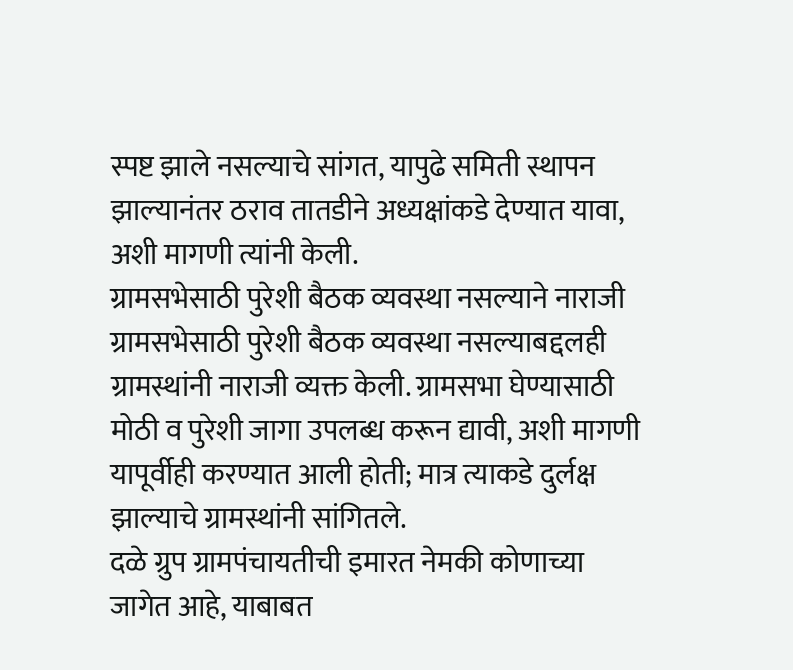स्पष्ट झाले नसल्याचे सांगत, यापुढे समिती स्थापन झाल्यानंतर ठराव तातडीने अध्यक्षांकडे देण्यात यावा, अशी मागणी त्यांनी केली.
ग्रामसभेसाठी पुरेशी बैठक व्यवस्था नसल्याने नाराजी
ग्रामसभेसाठी पुरेशी बैठक व्यवस्था नसल्याबद्दलही ग्रामस्थांनी नाराजी व्यक्त केली. ग्रामसभा घेण्यासाठी मोठी व पुरेशी जागा उपलब्ध करून द्यावी, अशी मागणी यापूर्वीही करण्यात आली होती; मात्र त्याकडे दुर्लक्ष झाल्याचे ग्रामस्थांनी सांगितले.
दळे ग्रुप ग्रामपंचायतीची इमारत नेमकी कोणाच्या जागेत आहे, याबाबत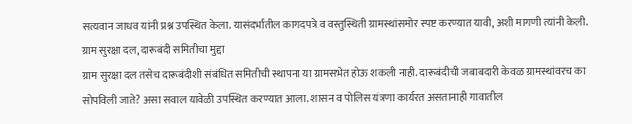सत्यवान जाधव यांनी प्रश्न उपस्थित केला. यासंदर्भातील कागदपत्रे व वस्तुस्थिती ग्रामस्थांसमोर स्पष्ट करण्यात यावी, अशी मागणी त्यांनी केली.
ग्राम सुरक्षा दल, दारूबंदी समितीचा मुद्दा
ग्राम सुरक्षा दल तसेच दारूबंदीशी संबंधित समितीची स्थापना या ग्रामसभेत होऊ शकली नाही. दारूबंदीची जबाबदारी केवळ ग्रामस्थांवरच का सोपविली जाते? असा सवाल यावेळी उपस्थित करण्यात आला. शासन व पोलिस यंत्रणा कार्यरत असतानाही गावातील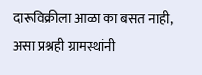दारूविक्रीला आळा का बसत नाही, असा प्रश्नही ग्रामस्थांनी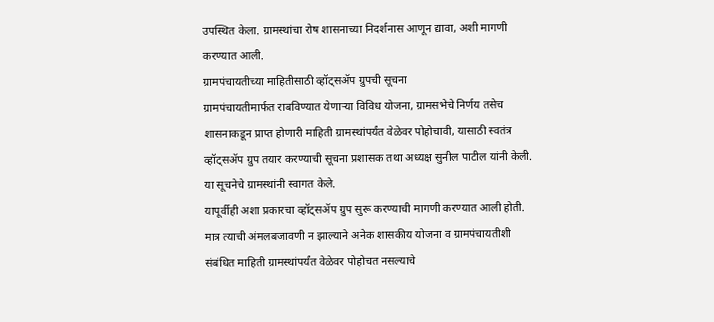उपस्थित केला. ग्रामस्थांचा रोष शासनाच्या निदर्शनास आणून द्यावा, अशी मागणी करण्यात आली.
ग्रामपंचायतीच्या माहितीसाठी व्हॉट्सॲप ग्रुपची सूचना
ग्रामपंचायतीमार्फत राबविण्यात येणाऱ्या विविध योजना, ग्रामसभेचे निर्णय तसेच शासनाकडून प्राप्त होणारी माहिती ग्रामस्थांपर्यंत वेळेवर पोहोचावी, यासाठी स्वतंत्र व्हॉट्सॲप ग्रुप तयार करण्याची सूचना प्रशासक तथा अध्यक्ष सुनील पाटील यांनी केली. या सूचनेचे ग्रामस्थांनी स्वागत केले.
यापूर्वीही अशा प्रकारचा व्हॉट्सॲप ग्रुप सुरू करण्याची मागणी करण्यात आली होती. मात्र त्याची अंमलबजावणी न झाल्याने अनेक शासकीय योजना व ग्रामपंचायतीशी संबंधित माहिती ग्रामस्थांपर्यंत वेळेवर पोहोचत नसल्याचे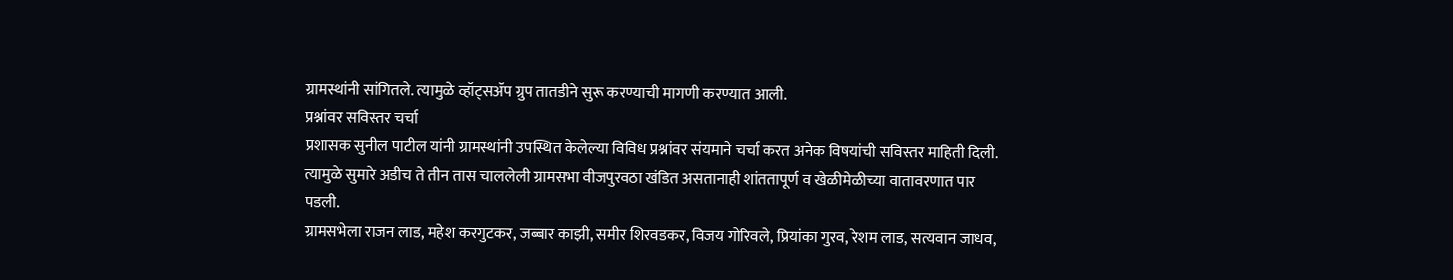ग्रामस्थांनी सांगितले. त्यामुळे व्हॉट्सॲप ग्रुप तातडीने सुरू करण्याची मागणी करण्यात आली.
प्रश्नांवर सविस्तर चर्चा
प्रशासक सुनील पाटील यांनी ग्रामस्थांनी उपस्थित केलेल्या विविध प्रश्नांवर संयमाने चर्चा करत अनेक विषयांची सविस्तर माहिती दिली. त्यामुळे सुमारे अडीच ते तीन तास चाललेली ग्रामसभा वीजपुरवठा खंडित असतानाही शांततापूर्ण व खेळीमेळीच्या वातावरणात पार पडली.
ग्रामसभेला राजन लाड, महेश करगुटकर, जब्बार काझी, समीर शिरवडकर, विजय गोरिवले, प्रियांका गुरव, रेशम लाड, सत्यवान जाधव,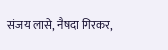संजय लासे, नैषदा गिरकर,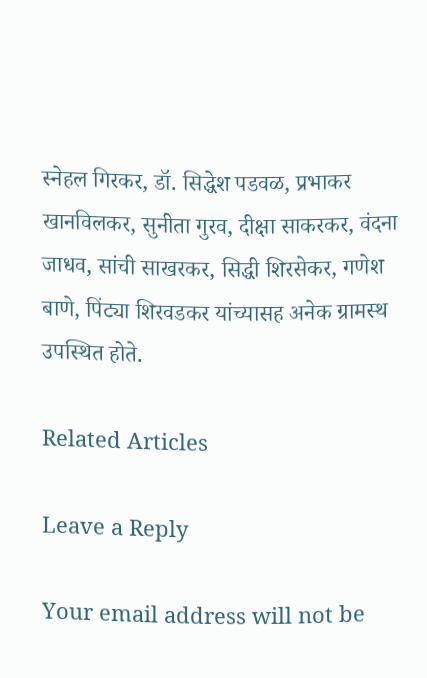स्नेहल गिरकर, डॉ. सिद्धेश पडवळ, प्रभाकर खानविलकर, सुनीता गुरव, दीक्षा साकरकर, वंदना जाधव, सांची साखरकर, सिद्धी शिरसेकर, गणेश बाणे, पिंट्या शिरवडकर यांच्यासह अनेक ग्रामस्थ उपस्थित होते.

Related Articles

Leave a Reply

Your email address will not be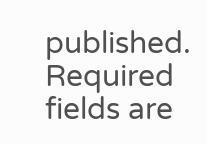published. Required fields are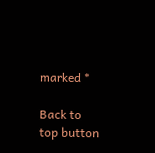marked *

Back to top button